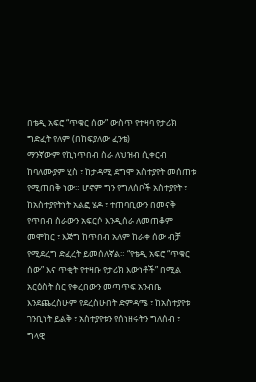በቴዲ አፍሮ “ጥቁር ሰው” ውስጥ የተዛባ የታሪክ ግድፈት የለም (በከፍያለው ፈንቴ)
ማንኛውም የኪነጥበብ ስራ ለህዝብ ሲቀርብ ከባለሙያም ሂስ ፣ ከታዳሚ ደግሞ አስተያየት መሰጠቱ የሚጠበቅ ነው። ሆኖም ግን የግለሰቦች አስተያየት ፣ ከአስተያየትነት አልፎ ሄዶ ፣ ተጠባቢውን በመናቅ የጥበብ ስራውን አፍርሶ እንዲሰራ ለመጠቆም መሞከር ፣ እጅግ ከጥበብ አለም ከራቀ ሰው ብቻ የሚደረግ ድፈረት ይመሰለኛል። “የቴዲ አፍሮ “ጥቁር ሰው” እና ጥቂት የተዛቡ የታሪክ እውነቶች” በሚል አርዕስት ስር የቀረበውን መጣጥፍ አንብቤ እንደጨረስሁም የደረስሁበት ድምዳሜ ፣ ከአስተያየቱ ገንቢነት ይልቅ ፣ አስተያየቱን የሰነዘሩትን ግለሰብ ፣ ግላዊ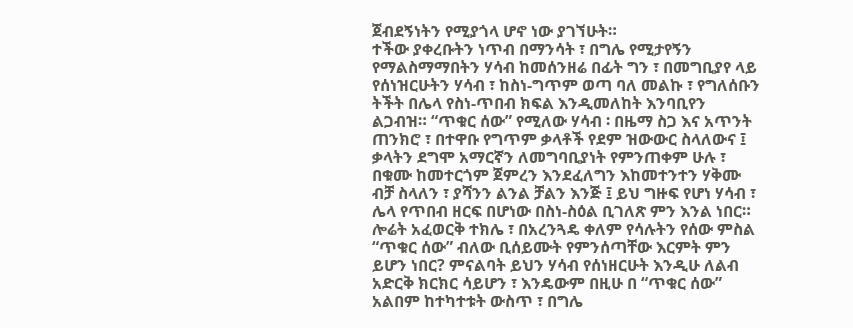ጀብደኝነትን የሚያጎላ ሆኖ ነው ያገኘሁት።
ተችው ያቀረቡትን ነጥብ በማንሳት ፣ በግሌ የሚታየኝን የማልስማማበትን ሃሳብ ከመሰንዘሬ በፊት ግን ፣ በመግቢያየ ላይ የሰነዝርሁትን ሃሳብ ፣ ከስነ-ግጥም ወጣ ባለ መልኩ ፣ የግለሰቡን ትችት በሌላ የስነ-ጥበብ ክፍል እንዲመለከት እንባቢየን ልጋብዝ። “ጥቁር ሰው” የሚለው ሃሳብ ፡ በዜማ ስጋ እና አጥንት ጠንክሮ ፣ በተዋቡ የግጥም ቃላቶች የደም ዝውውር ስላለውና ፤ ቃላትን ደግሞ አማርኛን ለመግባቢያነት የምንጠቀም ሁሉ ፣ በቁሙ ከመተርጎም ጀምረን እንደፈለግን እከመተንተን ሃቅሙ ብቻ ስላለን ፣ ያሻንን ልንል ቻልን እንጅ ፤ ይህ ግዙፍ የሆነ ሃሳብ ፣ ሌላ የጥበብ ዘርፍ በሆነው በስነ-ስዕል ቢገለጽ ምን እንል ነበር። ሎሬት አፈወርቅ ተክሌ ፣ በአረንጓዴ ቀለም የሳሉትን የሰው ምስል “ጥቁር ሰው” ብለው ቢሰይሙት የምንሰጣቸው እርምት ምን ይሆን ነበር? ምናልባት ይህን ሃሳብ የሰነዘርሁት እንዲሁ ለልብ አድርቅ ክርክር ሳይሆን ፣ እንዴውም በዚሁ በ “ጥቁር ሰው” አልበም ከተካተቱት ውስጥ ፣ በግሌ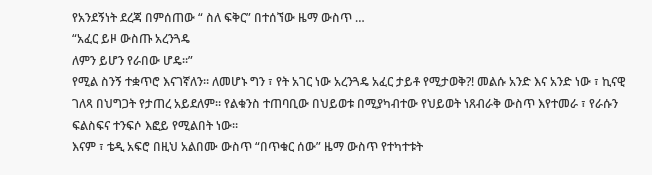የአንደኝነት ደረጃ በምሰጠው “ ስለ ፍቅር” በተሰኘው ዜማ ውስጥ …
“አፈር ይዞ ውስጡ አረንጓዴ
ለምን ይሆን የራበው ሆዴ።”
የሚል ስንኝ ተቋጥሮ እናገኛለን። ለመሆኑ ግን ፣ የት አገር ነው አረንጓዴ አፈር ታይቶ የሚታወቅ?! መልሱ አንድ እና አንድ ነው ፣ ኪናዊ ገለጻ በህግጋት የታጠረ አይደለም። የልቁንስ ተጠባቢው በህይወቱ በሚያካብተው የህይወት ነጸብራቅ ውስጥ እየተመራ ፣ የራሱን ፍልስፍና ተንፍሶ እፎይ የሚልበት ነው።
እናም ፣ ቴዲ አፍሮ በዚህ አልበሙ ውስጥ “በጥቁር ሰው” ዜማ ውስጥ የተካተቱት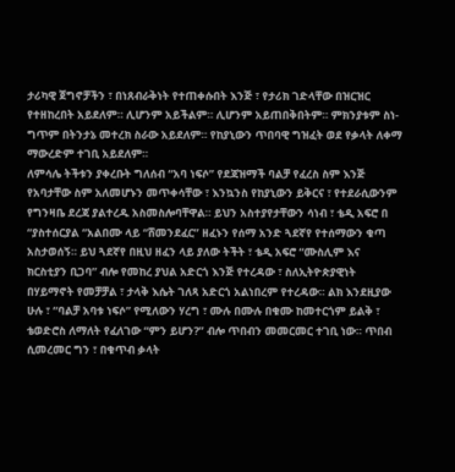ታሪካዊ ጀግኖቻችን ፣ በነጸብራቅነት የተጠቀሱበት እንጅ ፣ የታሪክ ገድላቸው በዝርዝር የተዘከረበት አይደለም። ሊሆንም አይችልም። ሊሆንም አይጠበቅበትም። ምክንያቱም ስነ-ግጥም በትንታኔ መተረክ ስራው አይደለም። የከያኒውን ጥበባዊ ግዝፈት ወደ የቃላት ለቀማ ማውረድም ተገቢ አይደለም።
ለምሳሌ ትችቱን ያቀረቡት ግለሰብ “አባ ነፍሶ” የደጃዝማች ባልቻ የፈረስ ስም እንጅ የአባታቸው ስም አለመሆኑን መጥቀሳቸው ፣ እንኳንስ የከያኒውን ይቅርና ፣ የተደራሲውንም የግንዛቤ ደረጃ ያልተረዱ አስመስሎባቸዋል። ይህን አስተያየታቸውን ሳነብ ፣ ቴዲ አፍሮ በ “ያስተሰርያል “አልበሙ ላይ “ሸመንደፈር” ዘፈኑን የሰማ አንድ ጓደኛየ የተሰማውን ቁጣ አስታወሰኝ። ይህ ጓደኛየ በዚህ ዘፈን ላይ ያለው ትችት ፣ ቴዲ አፍሮ “ሙስሊም እና ክርስቲያን ቢጋባ” ብሎ የመከረ ያህል አድርጎ እንጅ የተረዳው ፣ ስለኢትዮጵያዊነት በሃይማኖት የመቻቻል ፣ ታላቅ እሴት ገለጻ አድርጎ አልነበረም የተረዳው። ልክ እንደዚያው ሁሉ ፣ “ባልቻ አባቱ ነፍሶ” የሚለውን ሃረግ ፣ ሙሉ በሙሉ በቁሙ ከመተርጎም ይልቅ ፣ ቴወድሮስ ለማለት የፈለገው “ምን ይሆን?” ብሎ ጥበብን መመርመር ተገቢ ነው። ጥበብ ሲመረመር ግን ፣ በቁጥብ ቃላት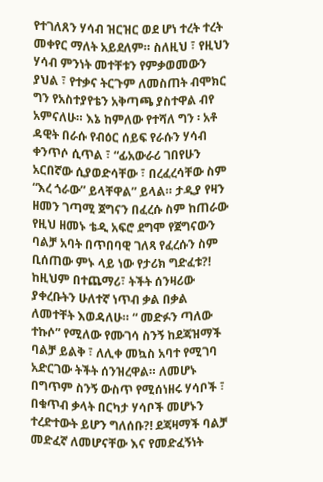የተገለጸን ሃሳብ ዝርዝር ወደ ሆነ ተረት ተረት መቀየር ማለት አይደለም። ስለዚህ ፣ የዚህን ሃሳብ ምንነት መተቸቱን የምቃወመውን ያህል ፣ የተቃና ትርጉም ለመስጠት ብሞክር ግን የአስተያየቴን አቅጣጫ ያስተዋል ብየ አምናለሁ። እኔ ከምለው የተሻለ ግን ፡ አቶ ዳዊት በራሱ የብዕር ሰይፍ የራሱን ሃሳብ ቀንጥሶ ሲጥል ፣ “ፊአውራሪ ገበየሁን አርበኛው ሲያወድሳቸው ፣ በረፈረሳቸው ስም “እረ ጎራው” ይላቸዋል” ይላል። ታዲያ የዛን ዘመን ገጣሚ ጀግናን በፈረሱ ስም ከጠራው የዚህ ዘመኑ ቴዲ አፍሮ ደግሞ የጀግናውን ባልቻ አባት በጥበባዊ ገለጻ የፈረሱን ስም ቢሰጠው ምኑ ላይ ነው የታሪክ ግድፈቱ?!
ከዚህም በተጨማሪ፣ ትችት ሰንዛሪው ያቀረቡትን ሁለተኛ ነጥብ ቃል በቃል ለመተቸት እወዳለሁ። “ መድፉን ጣለው ተኩሶ” የሚለው የሙገሳ ስንኝ ከደጃዝማች ባልቻ ይልቅ ፣ ለሊቀ መኳስ አባተ የሚገባ አድርገው ትችት ሰንዝረዋል። ለመሆኑ በግጥም ስንኝ ውስጥ የሚሰነዘሩ ሃሳቦች ፣ በቁጥብ ቃላት በርካታ ሃሳቦች መሆኑን ተረድተውት ይሆን ግለሰቡ?! ደጃዛማች ባልቻ መድፈኛ ለመሆናቸው እና የመድፈኝነት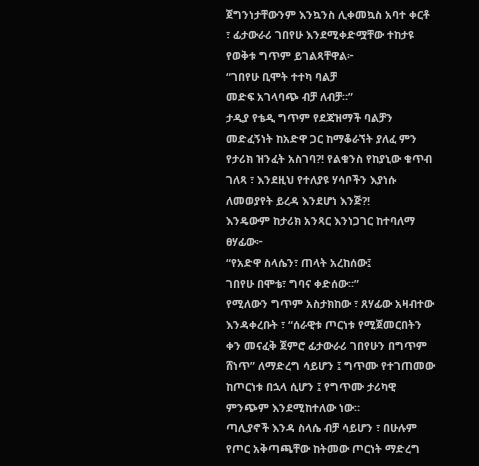ጀግንነታቸውንም እንኳንስ ሊቀመኳስ አባተ ቀርቶ ፣ ፊታውራሪ ገበየሁ እንደሚቀድሟቸው ተከታዩ የወቅቱ ግጥም ይገልጻቸዋል፦
“ገበየሁ ቢሞት ተተካ ባልቻ
መድፍ አገላባጭ ብቻ ለብቻ።”
ታዲያ የቴዲ ግጥም የደጃዝማች ባልቻን መድፈኝነት ከአድዋ ጋር ከማቆራኘት ያለፈ ምን የታሪክ ዝንፈት አስገባ?! የልቁንስ የከያኒው ቁጥብ ገለጻ ፣ እንደዚህ የተለያዩ ሃሳቦችን እያነሱ ለመወያየት ይረዳ እንደሆነ እንጅ?!
እንዴውም ከታሪክ አንጻር እንነጋገር ከተባለማ ፀሃፊው፦
“የአድዋ ስላሴን፣ ጠላት አረከሰው፤
ገበየሁ በሞቴ፣ ግባና ቀድሰው።”
የሚለውን ግጥም አስታክከው ፣ ጸሃፊው አዛብተው እንዳቀረቡት ፣ “ሰራዊቱ ጦርነቱ የሚጀመርበትን ቀን መናፈቅ ጀምሮ ፊታውራሪ ገበየሁን በግጥም ሸነጥ” ለማድረግ ሳይሆን ፤ ግጥሙ የተገጠመው ከጦርነቱ በኋላ ሲሆን ፤ የግጥሙ ታሪካዊ ምንጭም እንደሚከተለው ነው።
ጣሊያኖች እንዳ ስላሴ ብቻ ሳይሆን ፣ በሁሉም የጦር አቅጣጫቸው ከትመው ጦርነት ማድረግ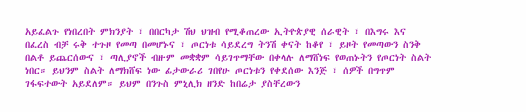አይፈልጉ የነበረበት ምክንያት ፣ በበርካታ ሽህ ህዝብ የሚቆጠረው ኢትዮጵያዊ ሰራዊት ፣ በእግሩ እና በፈረስ ብቻ ሩቅ ተጉዞ የመጣ በመሆኑና ፣ ጦርነቱ ሳይደረግ ትንሽ ቀናት ከቆየ ፣ ይዞት የመጣውን ስንቅ በልቶ ይጨርሰውና ፣ ጣሊያኖች ብዙም መቋቋም ሳይገጥማቸው በቀላሉ ለማሸነፍ የወጠኑትን የጦርነት ስልት ነበር። ይህንም ስልት ለማክሸፍ ነው ፊታውራሪ ገበየሁ ጦርነቱን የቀደሰው እንጅ ፣ ሰዎች በግጥም ገፋፍተውት አይደለም። ይህም በንጉስ ምኒሊክ ዘንድ ከበሬታ ያስቸረውን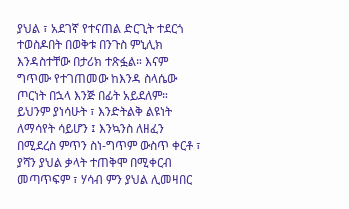ያህል ፣ አደገኛ የተናጠል ድርጊት ተደርጎ ተወስዶበት በወቅቱ በንጉስ ምኒሊክ እንዳስተቸው በታሪክ ተጽፏል። እናም ግጥሙ የተገጠመው ከእንዳ ስላሴው ጦርነት በኋላ እንጅ በፊት አይደለም። ይህንም ያነሳሁት ፣ እንድትልቅ ልዩነት ለማሳየት ሳይሆን ፤ እንኳንስ ለዘፈን በሚደረስ ምጥን ስነ-ግጥም ውስጥ ቀርቶ ፣ ያሻን ያህል ቃላት ተጠቅሞ በሚቀርብ መጣጥፍም ፣ ሃሳብ ምን ያህል ሊመዛበር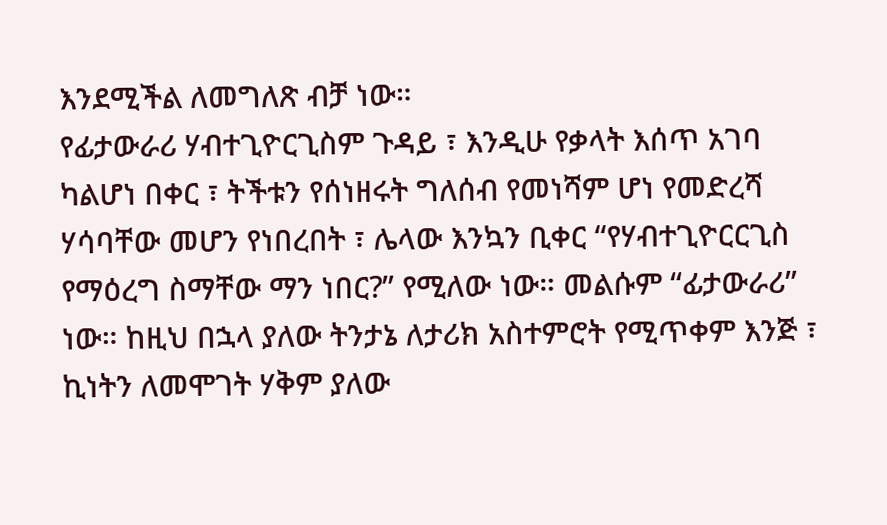እንደሚችል ለመግለጽ ብቻ ነው።
የፊታውራሪ ሃብተጊዮርጊስም ጉዳይ ፣ እንዲሁ የቃላት እሰጥ አገባ ካልሆነ በቀር ፣ ትችቱን የሰነዘሩት ግለሰብ የመነሻም ሆነ የመድረሻ ሃሳባቸው መሆን የነበረበት ፣ ሌላው እንኳን ቢቀር “የሃብተጊዮርርጊስ የማዕረግ ስማቸው ማን ነበር?” የሚለው ነው። መልሱም “ፊታውራሪ” ነው። ከዚህ በኋላ ያለው ትንታኔ ለታሪክ አስተምሮት የሚጥቀም እንጅ ፣ ኪነትን ለመሞገት ሃቅም ያለው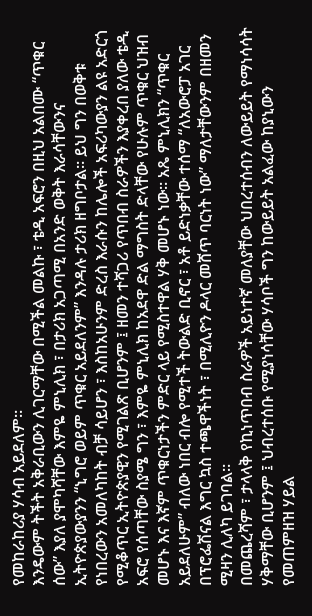የመከራከሪያ ሃሳብ አይደለም።
እንዴውም ትችት አቅራቢውን ሊገርማቸው በሚችል መልኩ ፣ ቴዲ አፍሮን በዚህ አልበሙ “ጥቁር ሰው” እያለ ያሞካሻቸው እምዬ ምኒሊክ ፣ በታሪክ አጋጣሚ በአንድ ወቅት እራሳቸውንና ኢትዮጵያውያንን “ኒግሮ ወይም ጥቁር አይደለንም” እንዳሉ ታሪክ ዘግቦታል። ይህ ግን በወቅቱ የነበረውን አመለካከት ብቻ ሳይሆን ፣ እስከአሁንም ድረስ እራሱን ከሌሎች አፍሪካውያን ልዩ አድርጎ የሚቆጥር ኢትዮጵያዊን የሚገልጽ ቢሆንም ፤ ዘመን ተሻጋሪ የጥበብ ስራዎችን እያቀረበ ያለው ቴዲ አፍሮ የሰጣቸው ስያሜ ግን ፣ እምዬ ምኒሊክ ከአደዋ ድል ማግስት ድላቸው የሁሉም ጥቁር ህዝብ መሆኑ እና እኛም ጥቁርነታችን ምድር ላይ የሚስተዋል ሃቅ መሆኑ ነው። አጼ ምኒሊክን “ጥቁር አይደለሁም” ብለው ነበር ብሎ የሚተች ትውልድ ቢኖር ፣ አቶ ይድነቃቸው ተሰማ “ለአውሮፓ አገር በፕሮፌሽናል እግር ኳስ ተጫዋችነት ፣ በሚሊዮን ዶላር መሸጥ ባርነት ነው” ማለታቸውንም በዘመን ሚዛን ሊለካ ይገባል።
በመጨረሻም ፣ ታላላቅ የኪነጥበብ ስራዎች አይነተኛ መለያቸው ህበረተሰብን ለውይይት የማነሳሳት ሃቅማቸው ቢሆንም ፤ ህብረተሰቡ የሚያነሳቸው ሃሳቦች ግን ከውይይት አልፈው ከያኒውን የመጠምዘዝ ሃይል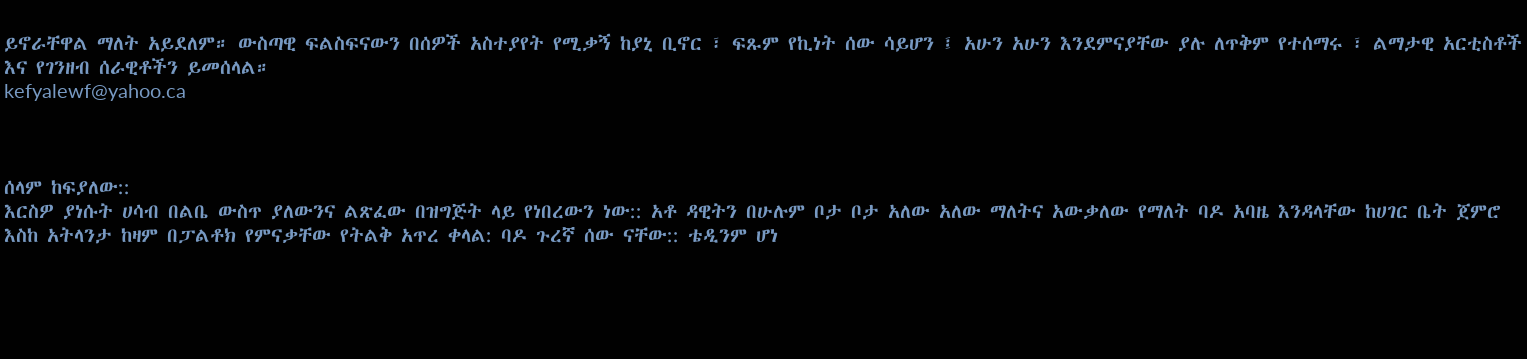ይኖራቸዋል ማለት አይደለም። ውስጣዊ ፍልስፍናውን በሰዎች አስተያየት የሚቃኝ ከያኒ ቢኖር ፣ ፍጹም የኪነት ሰው ሳይሆን ፤ አሁን አሁን እንደምናያቸው ያሉ ለጥቅም የተሰማሩ ፣ ልማታዊ አርቲስቶች እና የገንዘብ ሰራዊቶችን ይመሰላል።
kefyalewf@yahoo.ca



ሰላም ከፍያለው::
እርስዎ ያነሱት ሀሳብ በልቤ ውስጥ ያለውንና ልጽፈው በዝግጅት ላይ የነበረውን ነው:: አቶ ዳዊትን በሁሉም ቦታ ቦታ አለው አለው ማለትና አውቃለው የማለት ባዶ አባዜ እንዳላቸው ከሀገር ቤት ጀምሮ እስከ አትላንታ ከዛም በፓልቶክ የምናቃቸው የትልቅ አጥረ ቀላል: ባዶ ጉረኛ ሰው ናቸው:: ቴዲንም ሆነ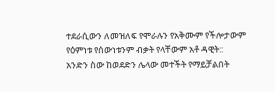ተደራሲውን ለመዝለፍ የሞራሉን የአቅሙም የችሎታውም የዕምነቱ የሰውነቱንም ብቃት የላቸውም አቶ ዳዊት::
አንድን ስው ከወደድን ሌላው መተችት የማይቻልበት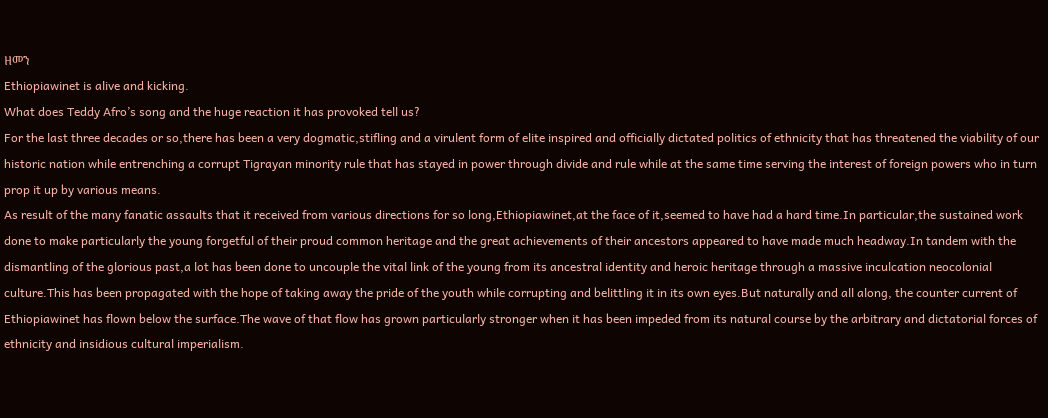ዘመን
Ethiopiawinet is alive and kicking.
What does Teddy Afro’s song and the huge reaction it has provoked tell us?
For the last three decades or so,there has been a very dogmatic,stifling and a virulent form of elite inspired and officially dictated politics of ethnicity that has threatened the viability of our historic nation while entrenching a corrupt Tigrayan minority rule that has stayed in power through divide and rule while at the same time serving the interest of foreign powers who in turn prop it up by various means.
As result of the many fanatic assaults that it received from various directions for so long,Ethiopiawinet,at the face of it,seemed to have had a hard time.In particular,the sustained work done to make particularly the young forgetful of their proud common heritage and the great achievements of their ancestors appeared to have made much headway.In tandem with the dismantling of the glorious past,a lot has been done to uncouple the vital link of the young from its ancestral identity and heroic heritage through a massive inculcation neocolonial culture.This has been propagated with the hope of taking away the pride of the youth while corrupting and belittling it in its own eyes.But naturally and all along, the counter current of Ethiopiawinet has flown below the surface.The wave of that flow has grown particularly stronger when it has been impeded from its natural course by the arbitrary and dictatorial forces of ethnicity and insidious cultural imperialism.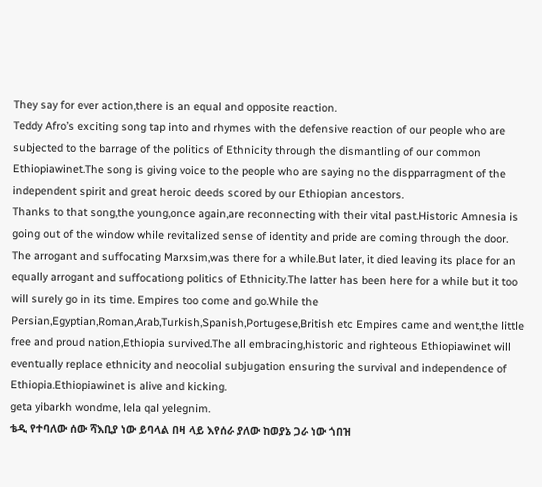They say for ever action,there is an equal and opposite reaction.
Teddy Afro’s exciting song tap into and rhymes with the defensive reaction of our people who are subjected to the barrage of the politics of Ethnicity through the dismantling of our common Ethiopiawinet.The song is giving voice to the people who are saying no the dispparragment of the independent spirit and great heroic deeds scored by our Ethiopian ancestors.
Thanks to that song,the young,once again,are reconnecting with their vital past.Historic Amnesia is going out of the window while revitalized sense of identity and pride are coming through the door.
The arrogant and suffocating Marxsim,was there for a while.But later, it died leaving its place for an equally arrogant and suffocationg politics of Ethnicity.The latter has been here for a while but it too will surely go in its time. Empires too come and go.While the
Persian,Egyptian,Roman,Arab,Turkish,Spanish,Portugese,British etc Empires came and went,the little free and proud nation,Ethiopia survived.The all embracing,historic and righteous Ethiopiawinet will eventually replace ethnicity and neocolial subjugation ensuring the survival and independence of Ethiopia.Ethiopiawinet is alive and kicking.
geta yibarkh wondme, lela qal yelegnim.
ቴዲ የተባለው ሰው ሻእቢያ ነው ይባላል በዛ ላይ እየሰራ ያለው ከወያኔ ጋራ ነው ጎበዝ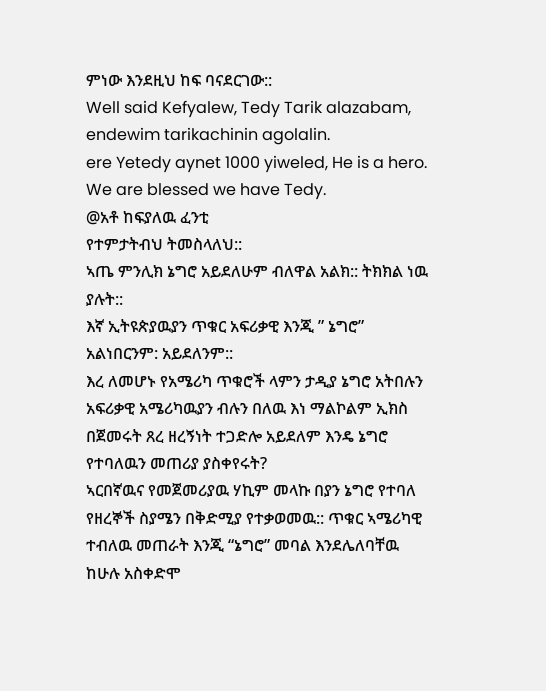ምነው እንደዚህ ከፍ ባናደርገው::
Well said Kefyalew, Tedy Tarik alazabam, endewim tarikachinin agolalin.
ere Yetedy aynet 1000 yiweled, He is a hero. We are blessed we have Tedy.
@አቶ ከፍያለዉ ፈንቲ
የተምታትብህ ትመስላለህ::
ኣጤ ምንሊክ ኔግሮ አይደለሁም ብለዋል አልክ:: ትክክል ነዉ ያሉት::
እኛ ኢትዩጵያዉያን ጥቁር አፍሪቃዊ እንጂ ” ኔግሮ” አልነበርንም: አይደለንም::
እረ ለመሆኑ የአሜሪካ ጥቁሮች ላምን ታዲያ ኔግሮ አትበሉን አፍሪቃዊ አሜሪካዉያን ብሉን በለዉ እነ ማልኮልም ኢክስ በጀመሩት ጸረ ዘረኝነት ተጋድሎ አይደለም እንዴ ኔግሮ የተባለዉን መጠሪያ ያስቀየሩት?
ኣርበኛዉና የመጀመሪያዉ ሃኪም መላኩ በያን ኔግሮ የተባለ የዘረኞች ስያሜን በቅድሚያ የተቃወመዉ:: ጥቁር ኣሜሪካዊ ተብለዉ መጠራት እንጂ “ኔግሮ” መባል እንደሌለባቸዉ ከሁሉ አስቀድሞ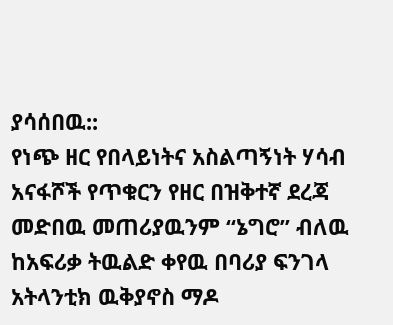ያሳሰበዉ::
የነጭ ዘር የበላይነትና አስልጣኝነት ሃሳብ አናፋሾች የጥቁርን የዘር በዝቅተኛ ደረጃ
መድበዉ መጠሪያዉንም “ኔግሮ” ብለዉ ከአፍሪቃ ትዉልድ ቀየዉ በባሪያ ፍንገላ አትላንቲክ ዉቅያኖስ ማዶ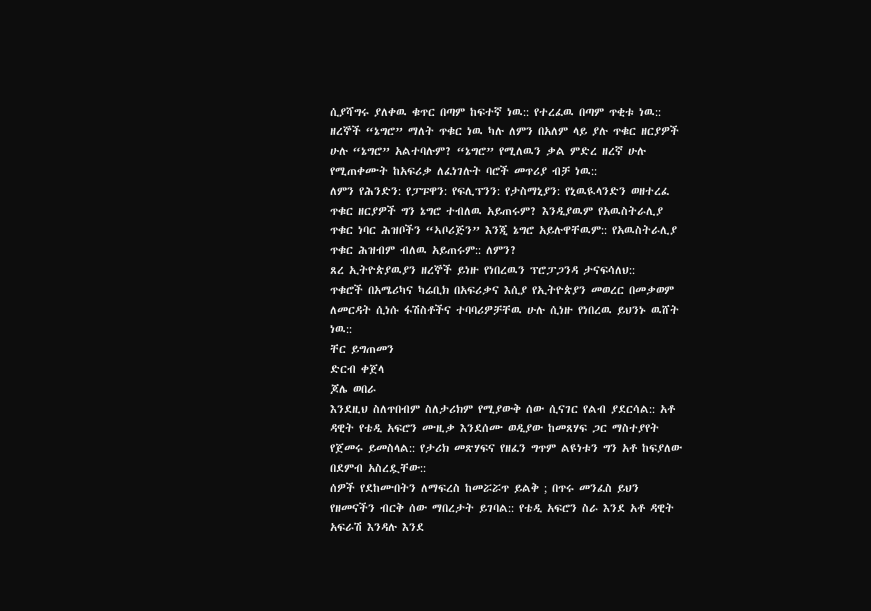ሲያሻግሩ ያለቀዉ ቁጥር በጣም ከፍተኛ ነዉ:: የተረፈዉ በጣም ጥቂቱ ነዉ::
ዘረኞች “ኔግሮ” ማለት ጥቁር ነዉ ካሉ ለምን በአለም ላይ ያሉ ጥቁር ዘርያዎች ሁሉ “ኔግሮ” አልተባሉም? “ኔግሮ” የሚለዉን ቃል ምድረ ዘረኛ ሁሉ የሚጠቀሙት ከአፍሪቃ ለፈነገሉት ባሮች መጥሪያ ብቻ ነዉ::
ለምን የሕንድን: የፓፑዋን: የፍሊፕንን: የታስማኒያን: የኒዉዪላንድን ወዘተረፈ ጥቁር ዘርያዎች ግን ኔግሮ ተብለዉ አይጠሩም? እንዲያዉም የአዉስትራሊያ ጥቁር ነባር ሕዝቦችን “ኣቦሪጅን” እንጂ ኔግሮ አይሉዋቸዉም:: የአዉስትራሊያ ጥቁር ሕዝብም ብለዉ አይጠሩም:: ለምን?
ጸረ ኢትዮጵያዉያን ዘረኞች ይነዙ የነበረዉን ፕሮፓጋንዳ ታናፍሳለህ::
ጥቁሮች በአሜሪካና ካሬቢክ በአፍሪቃና እሲያ የኢትዮጵያን መወረር በመቃወም ለመርዳት ሲነሱ ፋሽስቶችና ተባባሪዎቻቸዉ ሁሉ ሲነዙ የነበረዉ ይህንኑ ዉሸት ነዉ::
ቸር ይግጠመን
ድርብ ቀጀላ
ጆሌ ወበራ
እንደዚህ ስለጥበብም ስለታሪክም የሚያውቅ ሰው ሲናገር የልብ ያደርሳል:: አቶ ዳዊት የቴዲ አፍሮን ሙዚቃ እንደሰሙ ወዲያው ከመጸሃፍ ጋር ማስተያየት የጀመሩ ይመስላል:: የታሪክ መጽሃፍና የዘፈን ግጥም ልዩነቱን ግን አቶ ከፍያለው በደምብ አስረዷቸው::
ሰዎች የደከሙበትን ለማፍረስ ከመሯሯጥ ይልቅ ; በጥሩ መንፈስ ይህን የዘመናችን ብርቅ ሰው ማበረታት ይገባል:: የቴዲ አፍሮን ስራ እንደ አቶ ዳዊት አፍራሽ እንዳሉ እንደ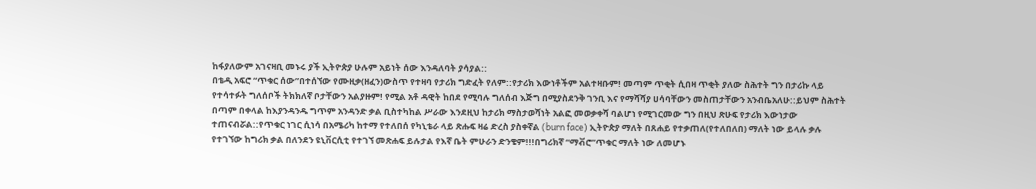ከፋያለውም አገናዛቢ መኑሩ ያች ኢትዮጵያ ሁሉም አይነት ሰው እንዳለባት ያሳያል::
በቴዲ አፍሮ “ጥቁር ሰው”በተሰኘው የሙዚቃ(ዘፈን)ውስጥ የተዛባ የታሪክ ግድፈት የለም::የታሪክ እውነቶችም አልተዛቡም! መጣም ጥቂት ሲበዛ ጥቂት ያለው ስሕተት ግን በታሪኩ ላይ የተሳተፉት ግለሰቦች ትክክለኛ ቦታቸውን አልያዙም! የሚል አቶ ዳዊት ከበደ የሚባሉ ግለሰብ እጅግ በሚያስደንቅ ገንቢ እና የማሻሻያ ሀሳባቸውን መስጠታቸውን አንብቤአለሁ::ይህም ስሕተት በጣም በቀላል ከእያንዳንዱ ግጥም አንዳንድ ቃል ቢስተካከል ሥራው እንደዚህ ከታሪክ ማስታወሻነት አልፎ መወቃቀሻ ባልሆነ የሚገርመው ግን በዚህ ጽሁፍ የታሪክ እውነታው ተጠናብሯል::የጥቁር ነገር ሲነሳ በአሜሪካ ከተማ የተለበሰ የካኒቴራ ላይ ጽሑፍ ዛሬ ድረስ ያስቀኛል (burn face) ኢትዮጵያ ማለት በጸሐይ የተቃጠለ(የተለበለበ) ማለት ነው ይላሉ ቃሉ የተገኘው ከግሪክ ቃል በለንደን ዩኒቨርሲቲ የተገኘ መጽሐፍ ይሉታል የእኛ ቤት ምሁራን ድንቄም!!!በግሪክኛ “ማቭሮ”ጥቁር ማለት ነው ለመሆኑ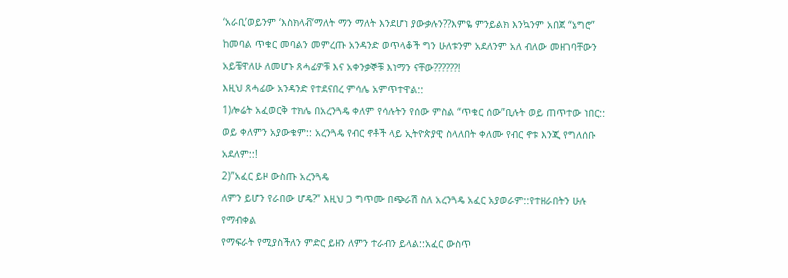‘አራቢ’ወይንም ‘እስክላቭ’ማለት ማን ማለት እንደሆነ ያውቃሉን??እምዬ ምንይልክ እንኳንም አበጀ “ኔግሮ” ከመባል ጥቁር መባልን መምረጡ አንዳንድ ወጥላቆች ግን ሁለቱንም አደለንም አለ ብለው መዘገባቸውን አይቼዋለሁ ለመሆኑ ጸሓፊዎቹ እና አቀንቃኞቹ እነማን ናቸው??????!
እዚህ ጸሓፊው አንዳንድ የተደናበረ ምሳሌ አምጥተዋል::
1)ሎሬት አፈወርቅ ተክሌ በአረንጓዴ ቀለም የሳሉትን የሰው ምስል “ጥቁር ሰው”ቢሉት ወይ ጠጥተው ነበር:: ወይ ቀለምን አያውቁም:: አረንጓዴ የብር ኖቶች ላይ ኢትዮጵያዊ ስላለበት ቀለሙ የብር ኖቱ እንጂ የግለሰቡ አደለም::!
2)”አፈር ይዞ ውስጡ አረንጓዴ
ለምን ይሆን የራበው ሆዴ?” እዚህ ጋ ግጥሙ በጭራሽ ስለ አረንጓዴ አፈር አያወራም::የተዘራበትን ሁሉ የማብቀል
የማፍራት የሚያስችለን ምድር ይዘን ለምን ተራብን ይላል::አፈር ውስጥ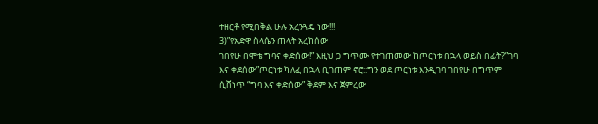ተዘርቶ የሚበቅል ሁሉ አረንጓዴ ነው!!!
3)”የአድዋ ስላሴን ጠላት አረከሰው
ገበየሁ በሞቴ ግባና ቀድሰው!” እዚህ ጋ ግጥሙ የተገጠመው ከጦርነቱ በኋላ ወይስ በፊት?”ገባ እና ቀደሰው”ጦርነቱ ካለፈ በኋላ ቢገጠም ኖሮ::ግን ወደ ጦርነቱ እንዲገባ ገበየሁ በግጥም ሲሸነጥ “ግባ እና ቀድሰው” ቅደም እና ጀምረው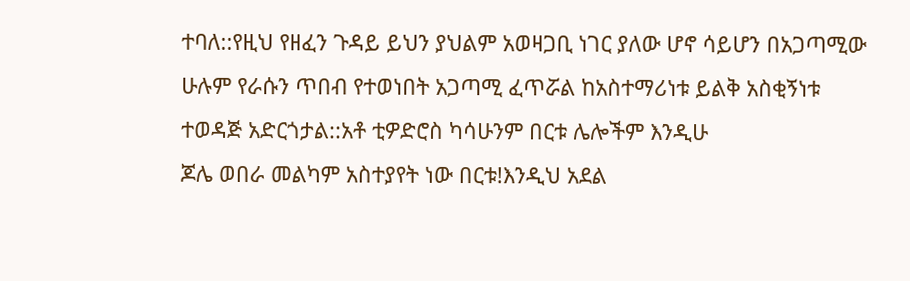ተባለ::የዚህ የዘፈን ጉዳይ ይህን ያህልም አወዛጋቢ ነገር ያለው ሆኖ ሳይሆን በአጋጣሚው ሁሉም የራሱን ጥበብ የተወነበት አጋጣሚ ፈጥሯል ከአስተማሪነቱ ይልቅ አስቂኝነቱ ተወዳጅ አድርጎታል::አቶ ቲዎድሮስ ካሳሁንም በርቱ ሌሎችም እንዲሁ
ጆሌ ወበራ መልካም አስተያየት ነው በርቱ!እንዲህ አደል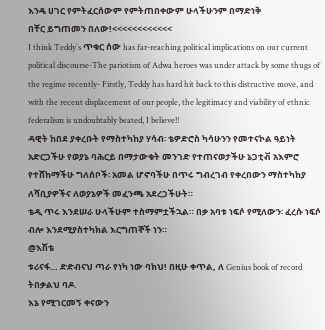እንዴ ሀገር የምትፈርሰውም የምትጠበቀውም ሁላችሁንም በማድነቅ
በቸር ይግጠመን በለው!<<<<<<<<<<<<
I think Teddy`s ጥቁር ሰው has far-reaching political implications on our current political discourse-The pariotism of Adwa heroes was under attack by some thugs of the regime recently- Firstly, Teddy has hard hit back to this distructive move, and with the recent displacement of our people, the legitimacy and viability of ethnic federalism is undoubtably beated, I believe!!
ዳዊት ከበደ ያቀረቡት የማስተካከያ ሃሳብ፡ ቴዎድሮስ ካሳሁንን የመተናኮል ዓይነት አድርጋችሁ የወያኔ ባሕርይ በማታውቁት መንገድ የተጠናወታችሁ ኔጋቲቭ አእምሮ የተሸከማችሁ ግለሰቦች፡ አመል ሆኖባችሁ በጥሩ ግብረገብ የቀረበውን ማስተካከያ ለሻቢያዎችና ለወያኔዎች መፈንጫ አደረጋችሁት።
ቴዲ ጥሩ እንደሠራ ሁላችሁም ተስማምቷችኋል። በቃ አባቱ ነፍሶ የሚለውን፡ ፈረሱ ነፍሶ ብሎ እንደሚያስተካክል እርግጠኞች ነን።
@እሽቴ
ቱሪናፋ… ድድብናህ ጣራ የነካ ነው ባክህ! በዚሁ ቀጥል, ለ Genius book of record ትበቃልህ ባዶ.
እኔ የሚገርመኝ ቀናውን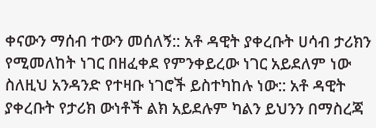ቀናውን ማሰብ ተውን መሰለኝ:: አቶ ዳዊት ያቀረቡት ሀሳብ ታሪክን የሚመለከት ነገር በዘፈቀደ የምንቀይረው ነገር አይደለም ነው ስለዚህ አንዳንድ የተዛቡ ነገሮች ይስተካከሉ ነው:: አቶ ዳዊት ያቀረቡት የታሪክ ውነቶች ልክ አይደሉም ካልን ይህንን በማስረጃ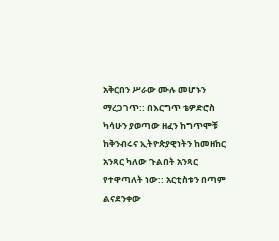አቅርበን ሥራው ሙሉ መሆኑን ማረጋገጥ:: በእርግጥ ቴዎድሮስ ካሳሁን ያወጣው ዘፈን ከግጥሞቹ ከቅንብሩና ኢትዮጵያዊነትን ከመዘከር አንጻር ካለው ጉልበት አንጻር የተዋጣለት ነው:: አርቲስቱን በጣም ልናደንቀው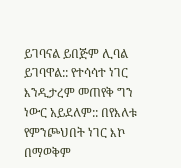ይገባናል ይበጅም ሊባል ይገባዋል:: የተሳሳተ ነገር እንዲታረም መጠየቅ ግን ነውር አይደለም:: በየእለቱ የምንጮህበት ነገር እኮ በማወቅም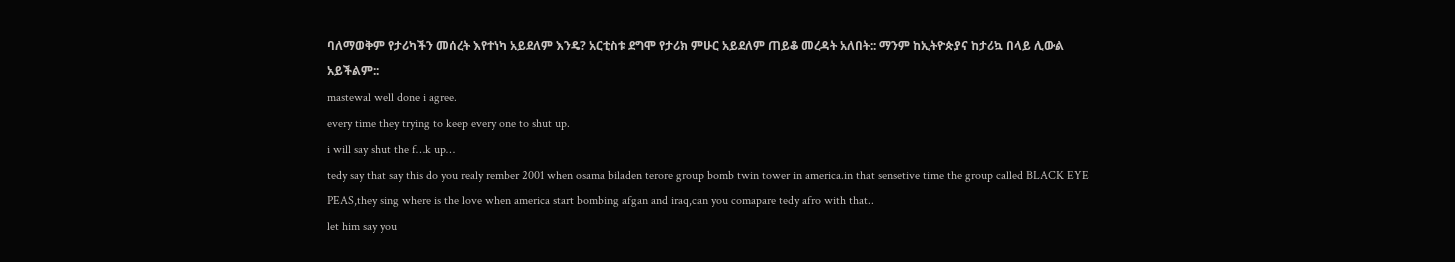ባለማወቅም የታሪካችን መሰረት እየተነካ አይደለም እንዴ? አርቲስቱ ደግሞ የታሪክ ምሁር አይደለም ጠይቆ መረዳት አለበት:: ማንም ከኢትዮጵያና ከታሪኳ በላይ ሊውል አይችልም::
mastewal well done i agree.
every time they trying to keep every one to shut up.
i will say shut the f…k up…
tedy say that say this do you realy rember 2001 when osama biladen terore group bomb twin tower in america.in that sensetive time the group called BLACK EYE PEAS,they sing where is the love when america start bombing afgan and iraq,can you comapare tedy afro with that..
let him say you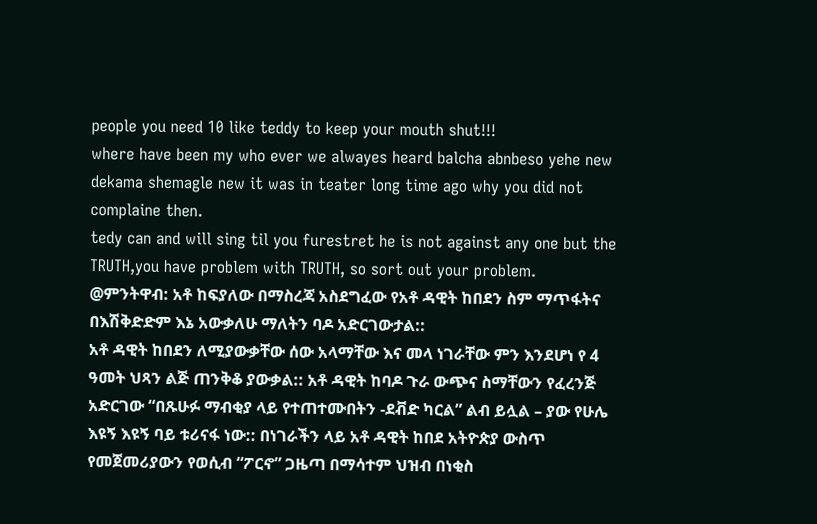people you need 10 like teddy to keep your mouth shut!!!
where have been my who ever we alwayes heard balcha abnbeso yehe new dekama shemagle new it was in teater long time ago why you did not complaine then.
tedy can and will sing til you furestret he is not against any one but the TRUTH,you have problem with TRUTH, so sort out your problem.
@ምንትዋብ: አቶ ከፍያለው በማስረጃ አስደግፈው የአቶ ዳዊት ከበደን ስም ማጥፋትና በእሽቅድድም እኔ አውቃለሁ ማለትን ባዶ አድርገውታል::
አቶ ዳዊት ከበደን ለሚያውቃቸው ሰው አላማቸው እና መላ ነገራቸው ምን እንደሆነ የ 4 ዓመት ህጻን ልጅ ጠንቅቆ ያውቃል:: አቶ ዳዊት ከባዶ ጉራ ውጭና ስማቸውን የፈረንጅ አድርገው “በጹሁፉ ማብቂያ ላይ የተጠተሙበትን -ደቭድ ካርል” ልብ ይሏል – ያው የሁሌ እዩኝ እዩኝ ባይ ቱሪናፋ ነው:: በነገራችን ላይ አቶ ዳዊት ከበደ አትዮጵያ ውስጥ የመጀመሪያውን የወሲብ “ፖርኖ” ጋዜጣ በማሳተም ህዝብ በነቂስ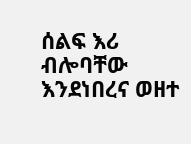ሰልፍ እሪ ብሎባቸው እንደነበረና ወዘተ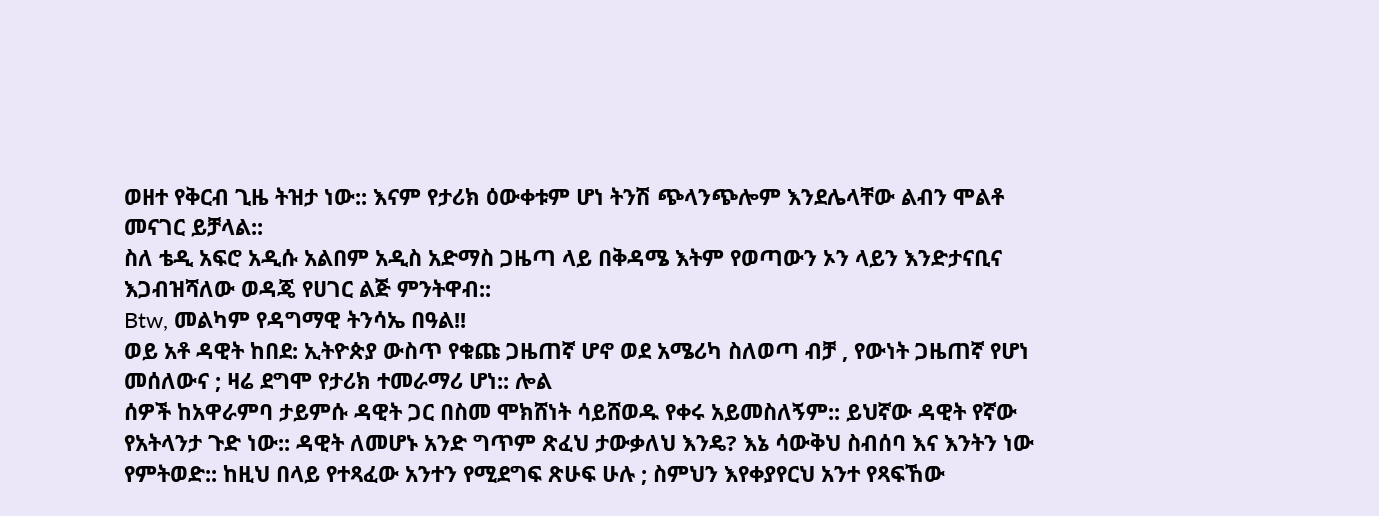ወዘተ የቅርብ ጊዜ ትዝታ ነው:: እናም የታሪክ ዕውቀቱም ሆነ ትንሽ ጭላንጭሎም እንደሌላቸው ልብን ሞልቶ መናገር ይቻላል::
ስለ ቴዲ አፍሮ አዲሱ አልበም አዲስ አድማስ ጋዜጣ ላይ በቅዳሜ እትም የወጣውን ኦን ላይን እንድታናቢና እጋብዝሻለው ወዳጄ የሀገር ልጅ ምንትዋብ::
Btw, መልካም የዳግማዊ ትንሳኤ በዓል!!
ወይ አቶ ዳዊት ከበደ: ኢትዮጵያ ውስጥ የቁጩ ጋዜጠኛ ሆኖ ወደ አሜሪካ ስለወጣ ብቻ , የውነት ጋዜጠኛ የሆነ መሰለውና ; ዛሬ ደግሞ የታሪክ ተመራማሪ ሆነ:: ሎል
ሰዎች ከአዋራምባ ታይምሱ ዳዊት ጋር በስመ ሞክሸነት ሳይሸወዱ የቀሩ አይመስለኝም:: ይህኛው ዳዊት የኛው የአትላንታ ጉድ ነው:: ዳዊት ለመሆኑ አንድ ግጥም ጽፈህ ታውቃለህ እንዴ? እኔ ሳውቅህ ስብሰባ እና እንትን ነው የምትወድ:: ከዚህ በላይ የተጻፈው አንተን የሚደግፍ ጽሁፍ ሁሉ ; ስምህን እየቀያየርህ አንተ የጻፍኸው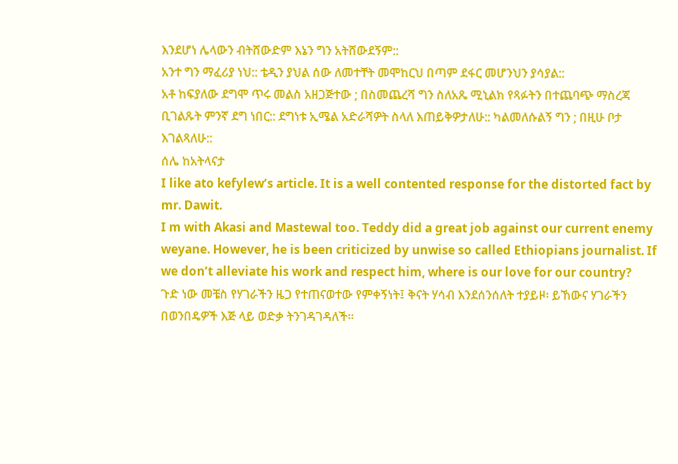እንደሆነ ሌላውን ብትሸውድም እኔን ግን አትሸውደኝም::
አንተ ግን ማፈሪያ ነህ:: ቴዲን ያህል ሰው ለመተቸት መሞከርህ በጣም ደፋር መሆንህን ያሳያል::
አቶ ከፍያለው ደግሞ ጥሩ መልስ አዘጋጅተው ; በስመጨረሻ ግን ስለአጼ ሚኒልክ የጻፉትን በተጨባጭ ማስረጃ ቢገልጹት ምንኛ ደግ ነበር:: ደግነቱ ኢሜል አድራሻዎት ስላለ እጠይቅዎታለሁ:: ካልመለሱልኝ ግን ; በዚሁ ቦታ እገልጻለሁ::
ሰሌ ከአትላናታ
I like ato kefylew’s article. It is a well contented response for the distorted fact by mr. Dawit.
I m with Akasi and Mastewal too. Teddy did a great job against our current enemy weyane. However, he is been criticized by unwise so called Ethiopians journalist. If we don’t alleviate his work and respect him, where is our love for our country?
ጉድ ነው መቼስ የሃገራችን ዜጋ የተጠናወተው የምቀኝነት፤ ቅናት ሃሳብ እንደሰንሰለት ተያይዞ፡ ይኸውና ሃገራችን በወንበዴዎች እጅ ላይ ወድቃ ትንገዳገዳለች።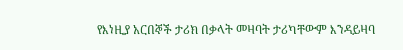የእነዚያ አርበኞች ታሪክ በቃላት መዛባት ታሪካቸውም እንዳይዛባ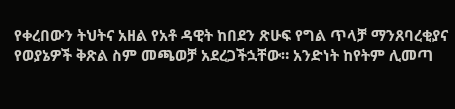የቀረበውን ትህትና አዘል የአቶ ዳዊት ከበደን ጽሁፍ የግል ጥላቻ ማንጸባረቂያና የወያኔዎች ቅጽል ስም መጫወቻ አደረጋችኋቸው። አንድነት ከየትም ሊመጣ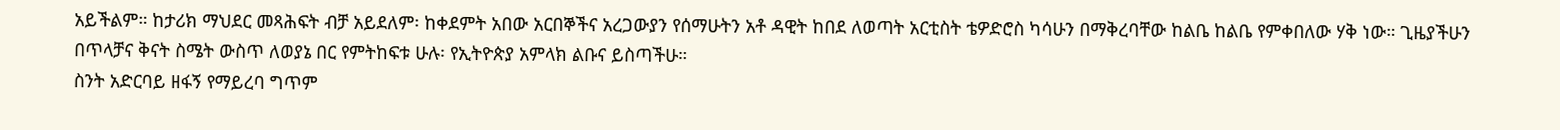አይችልም። ከታሪክ ማህደር መጻሕፍት ብቻ አይደለም፡ ከቀደምት አበው አርበኞችና አረጋውያን የሰማሁትን አቶ ዳዊት ከበደ ለወጣት አርቲስት ቴዎድሮስ ካሳሁን በማቅረባቸው ከልቤ ከልቤ የምቀበለው ሃቅ ነው። ጊዜያችሁን በጥላቻና ቅናት ስሜት ውስጥ ለወያኔ በር የምትከፍቱ ሁሉ፡ የኢትዮጵያ አምላክ ልቡና ይስጣችሁ።
ስንት አድርባይ ዘፋኝ የማይረባ ግጥም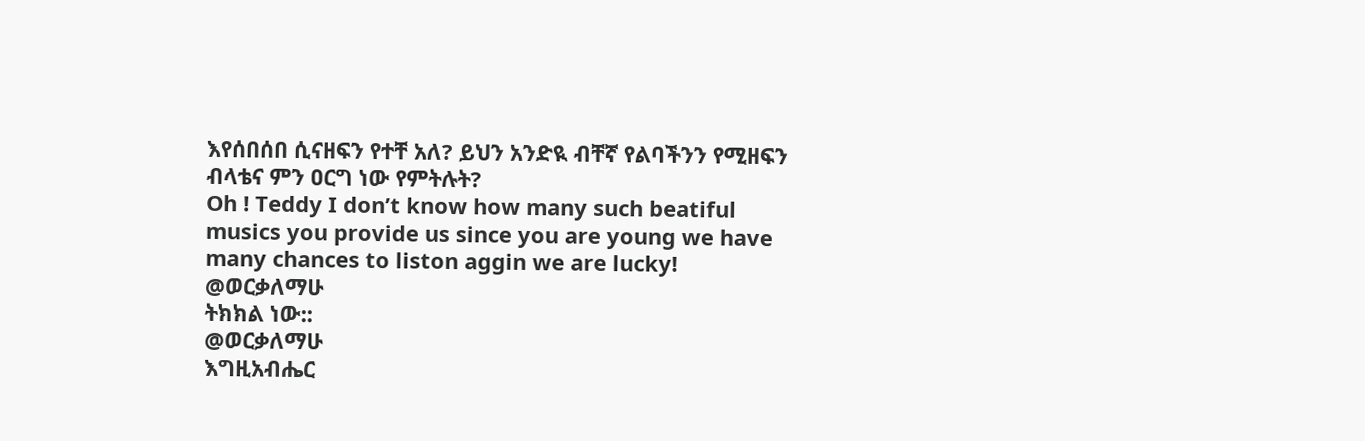እየሰበሰበ ሲናዘፍን የተቸ አለ? ይህን አንድዪ ብቸኛ የልባችንን የሚዘፍን ብላቴና ምን ዐርግ ነው የምትሉት?
Oh ! Teddy I don’t know how many such beatiful musics you provide us since you are young we have many chances to liston aggin we are lucky!
@ወርቃለማሁ
ትክክል ነው::
@ወርቃለማሁ
እግዚአብሔር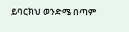ይባርክህ ወንድሜ በጣም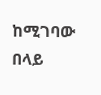ከሚገባው በላይ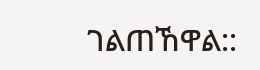ገልጠኸዋል::